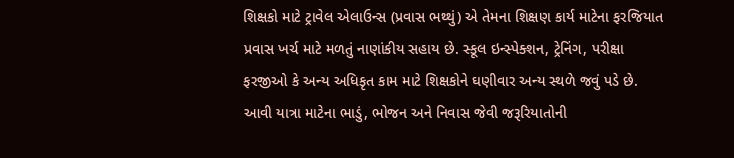શિક્ષકો માટે ટ્રાવેલ એલાઉન્સ (પ્રવાસ ભથ્થું) એ તેમના શિક્ષણ કાર્ય માટેના ફરજિયાત પ્રવાસ ખર્ચ માટે મળતું નાણાંકીય સહાય છે. સ્કૂલ ઇન્સ્પેક્શન, ટ્રેનિંગ, પરીક્ષા ફરજીઓ કે અન્ય અધિકૃત કામ માટે શિક્ષકોને ઘણીવાર અન્ય સ્થળે જવું પડે છે. આવી યાત્રા માટેના ભાડું, ભોજન અને નિવાસ જેવી જરૂરિયાતોની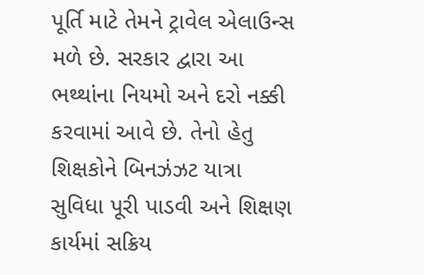પૂર્તિ માટે તેમને ટ્રાવેલ એલાઉન્સ મળે છે. સરકાર દ્વારા આ ભથ્થાંના નિયમો અને દરો નક્કી કરવામાં આવે છે. તેનો હેતુ શિક્ષકોને બિનઝંઝટ યાત્રા સુવિધા પૂરી પાડવી અને શિક્ષણ કાર્યમાં સક્રિય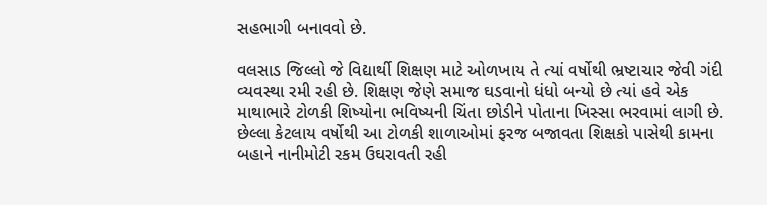સહભાગી બનાવવો છે.

વલસાડ જિલ્લો જે વિદ્યાર્થી શિક્ષણ માટે ઓળખાય તે ત્યાં વર્ષોથી ભ્રષ્ટાચાર જેવી ગંદી વ્યવસ્થા રમી રહી છે. શિક્ષણ જેણે સમાજ ઘડવાનો ધંધો બન્યો છે ત્યાં હવે એક માથાભારે ટોળકી શિષ્યોના ભવિષ્યની ચિંતા છોડીને પોતાના ખિસ્સા ભરવામાં લાગી છે. છેલ્લા કેટલાય વર્ષોથી આ ટોળકી શાળાઓમાં ફરજ બજાવતા શિક્ષકો પાસેથી કામના બહાને નાનીમોટી રકમ ઉઘરાવતી રહી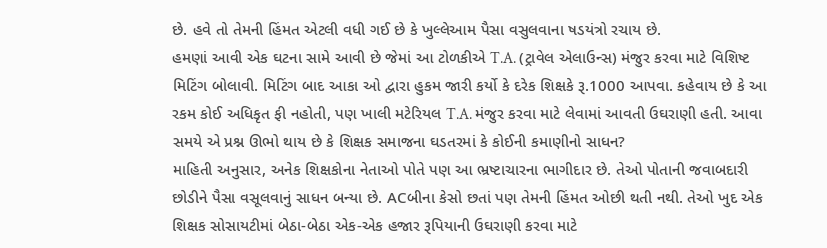છે. હવે તો તેમની હિંમત એટલી વધી ગઈ છે કે ખુલ્લેઆમ પૈસા વસુલવાના ષડયંત્રો રચાય છે.
હમણાં આવી એક ઘટના સામે આવી છે જેમાં આ ટોળકીએ T.A. (ટ્રાવેલ એલાઉન્સ) મંજુર કરવા માટે વિશિષ્ટ મિટિંગ બોલાવી. મિટિંગ બાદ આકા ઓ દ્વારા હુકમ જારી કર્યો કે દરેક શિક્ષકે રૂ.1000 આપવા. કહેવાય છે કે આ રકમ કોઈ અધિકૃત ફી નહોતી, પણ ખાલી મટેરિયલ T.A. મંજુર કરવા માટે લેવામાં આવતી ઉઘરાણી હતી. આવા સમયે એ પ્રશ્ન ઊભો થાય છે કે શિક્ષક સમાજના ઘડતરમાં કે કોઈની કમાણીનો સાધન?
માહિતી અનુસાર, અનેક શિક્ષકોના નેતાઓ પોતે પણ આ ભ્રષ્ટાચારના ભાગીદાર છે. તેઓ પોતાની જવાબદારી છોડીને પૈસા વસૂલવાનું સાધન બન્યા છે. ACબીના કેસો છતાં પણ તેમની હિંમત ઓછી થતી નથી. તેઓ ખુદ એક શિક્ષક સોસાયટીમાં બેઠા-બેઠા એક-એક હજાર રૂપિયાની ઉઘરાણી કરવા માટે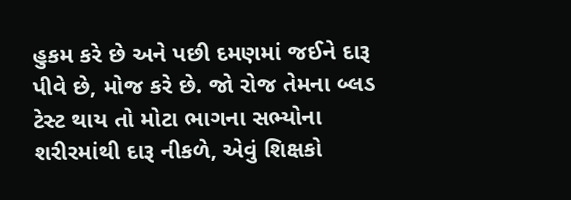હુકમ કરે છે અને પછી દમણમાં જઈને દારૂ પીવે છે, મોજ કરે છે. જો રોજ તેમના બ્લડ ટેસ્ટ થાય તો મોટા ભાગના સભ્યોના શરીરમાંથી દારૂ નીકળે, એવું શિક્ષકો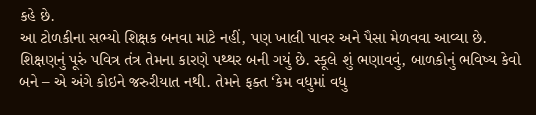કહે છે.
આ ટોળકીના સભ્યો શિક્ષક બનવા માટે નહીં, પણ ખાલી પાવર અને પૈસા મેળવવા આવ્યા છે. શિક્ષણનું પૂરું પવિત્ર તંત્ર તેમના કારણે પથ્થર બની ગયું છે. સ્કૂલે શું ભણાવવું, બાળકોનું ભવિષ્ય કેવો બને – એ અંગે કોઇને જરુરીયાત નથી. તેમને ફક્ત ‘કેમ વધુમાં વધુ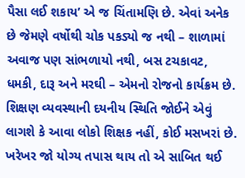પૈસા લઈ શકાય’ એ જ ચિંતામણિ છે. એવાં અનેક છે જેમણે વર્ષોથી ચોક પકડ્યો જ નથી – શાળામાં અવાજ પણ સાંભળાયો નથી, બસ ટચકાવટ, ધમકી, દારૂ અને મરઘી – એમનો રોજનો કાર્યક્રમ છે.
શિક્ષણ વ્યવસ્થાની દયનીય સ્થિતિ જોઈને એવું લાગશે કે આવા લોકો શિક્ષક નહીં, કોઈ મસખરાં છે. ખરેખર જો યોગ્ય તપાસ થાય તો એ સાબિત થઈ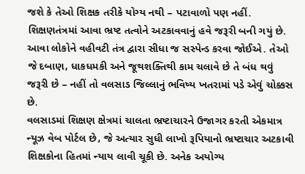જશે કે તેઓ શિક્ષક તરીકે યોગ્ય નથી – પટાવાળો પણ નહીં. શિક્ષણતંત્રમાં આવા ભ્રષ્ટ તત્વોને અટકાવવાનું હવે જરૂરી બની ગયું છે. આવા લોકોને વહીવટી તંત્ર દ્વારા સીધા જ સસ્પેન્ડ કરવા જોઈએ. તેઓ જે દબાણ, ધાકધમકી અને જૂથશક્તિથી કામ ચલાવે છે તે બંધ થવું જરૂરી છે – નહીં તો વલસાડ જિલ્લાનું ભવિષ્ય ખતરામાં પડે એવું ચોક્કસ છે.
વલસાડમાં શિક્ષણ ક્ષેત્રમાં ચાલતા ભ્રષ્ટાચારને ઉજાગર કરતી એકમાત્ર ન્યૂઝ વેબ પોર્ટલ છે, જે અત્યાર સુધી લાખો રૂપિયાનો ભ્રષ્ટાચાર અટકાવી શિક્ષકોના હિતમાં ન્યાય લાવી ચૂકી છે. અનેક અયોગ્ય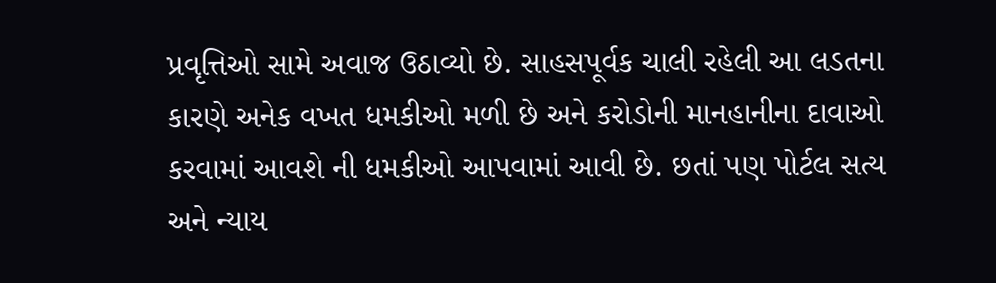પ્રવૃત્તિઓ સામે અવાજ ઉઠાવ્યો છે. સાહસપૂર્વક ચાલી રહેલી આ લડતના કારણે અનેક વખત ધમકીઓ મળી છે અને કરોડોની માનહાનીના દાવાઓ કરવામાં આવશે ની ધમકીઓ આપવામાં આવી છે. છતાં પણ પોર્ટલ સત્ય અને ન્યાય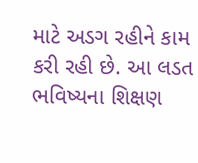માટે અડગ રહીને કામ કરી રહી છે. આ લડત ભવિષ્યના શિક્ષણ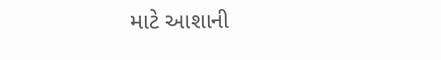માટે આશાની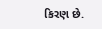કિરણ છે.